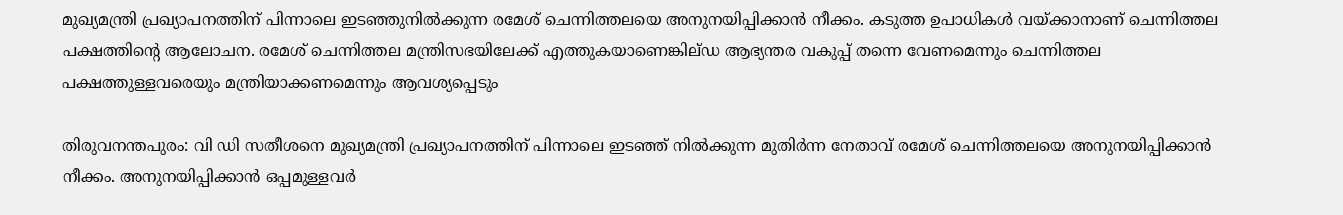മുഖ്യമന്ത്രി പ്രഖ്യാപനത്തിന് പിന്നാലെ ഇടഞ്ഞുനിൽക്കുന്ന രമേശ് ചെന്നിത്തലയെ അനുനയിപ്പിക്കാൻ നീക്കം. കടുത്ത ഉപാധികൾ വയ്ക്കാനാണ് ചെന്നിത്തല പക്ഷത്തിന്റെ ആലോചന. രമേശ് ചെന്നിത്തല മന്ത്രിസഭയിലേക്ക് എത്തുകയാണെങ്കില്ഡ ആഭ്യന്തര വകുപ്പ് തന്നെ വേണമെന്നും ചെന്നിത്തല പക്ഷത്തുള്ളവരെയും മന്ത്രിയാക്കണമെന്നും ആവശ്യപ്പെടും

തിരുവനന്തപുരം: വി ഡി സതീശനെ മുഖ്യമന്ത്രി പ്രഖ്യാപനത്തിന് പിന്നാലെ ഇടഞ്ഞ് നിൽക്കുന്ന മുതിർന്ന നേതാവ് രമേശ് ചെന്നിത്തലയെ അനുനയിപ്പിക്കാൻ നീക്കം. അനുനയിപ്പിക്കാൻ ഒപ്പമുള്ളവർ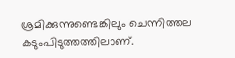ശ്രമിക്കുന്നുണ്ടെങ്കിലും ചെന്നിത്തല കടുംപിടുത്തത്തിലാണ്.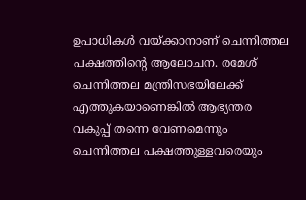ഉപാധികൾ വയ്ക്കാനാണ് ചെന്നിത്തല പക്ഷത്തിന്റെ ആലോചന. രമേശ് ചെന്നിത്തല മന്ത്രിസഭയിലേക്ക് എത്തുകയാണെങ്കില്‍ ആഭ്യന്തര വകുപ്പ് തന്നെ വേണമെന്നും ചെന്നിത്തല പക്ഷത്തുള്ളവരെയും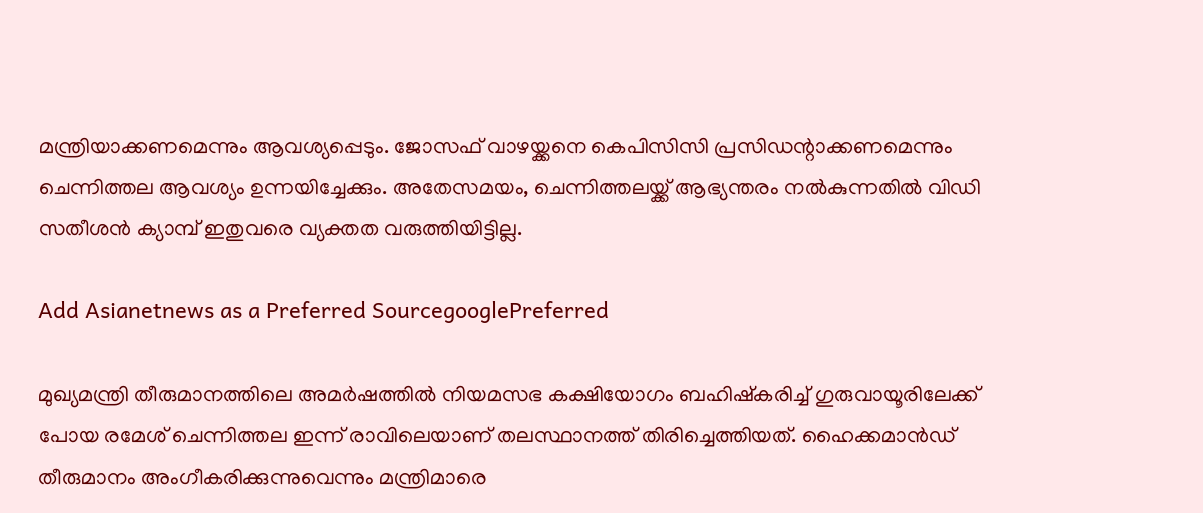മന്ത്രിയാക്കണമെന്നും ആവശ്യപ്പെടും. ജോസഫ് വാഴയ്ക്കനെ കെപിസിസി പ്രസിഡന്റാക്കണമെന്നും ചെന്നിത്തല ആവശ്യം ഉന്നയിച്ചേക്കും. അതേസമയം, ചെന്നിത്തലയ്ക്ക് ആഭ്യന്തരം നൽകുന്നതിൽ വിഡി സതീശൻ ക്യാമ്പ് ഇതുവരെ വ്യക്തത വരുത്തിയിട്ടില്ല.

Add Asianetnews as a Preferred SourcegooglePreferred

മുഖ്യമന്ത്രി തീരുമാനത്തിലെ അമർഷത്തിൽ നിയമസഭ കക്ഷിയോഗം ബഹിഷ്കരിച്ച് ഗുരുവായൂരിലേക്ക് പോയ രമേശ് ചെന്നിത്തല ഇന്ന് രാവിലെയാണ് തലസ്ഥാനത്ത് തിരിച്ചെത്തിയത്. ഹൈക്കമാൻ‍ഡ് തീരുമാനം അംഗീകരിക്കുന്നുവെന്നും മന്ത്രിമാരെ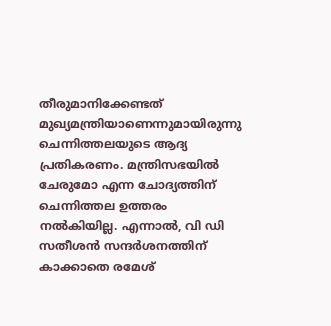തീരുമാനിക്കേണ്ടത് മുഖ്യമന്ത്രിയാണെന്നുമായിരുന്നു ചെന്നിത്തലയുടെ ആദ്യ പ്രതികരണം. മന്ത്രിസഭയിൽ ചേരുമോ എന്ന ചോദ്യത്തിന് ചെന്നിത്തല ഉത്തരം നൽകിയില്ല. എന്നാൽ, വി ഡി സതീശന്‍ സന്ദര്‍ശനത്തിന് കാക്കാതെ രമേശ്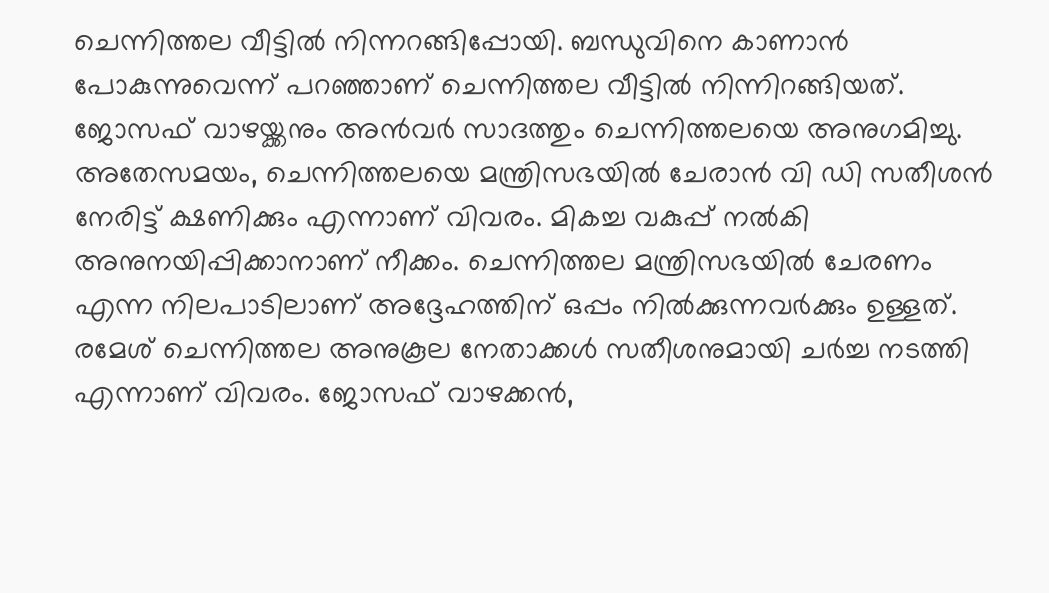ചെന്നിത്തല വീട്ടിൽ നിന്നറങ്ങിപ്പോയി. ബന്ധുവിനെ കാണാന്‍ പോകുന്നുവെന്ന് പറ‍ഞ്ഞാണ് ചെന്നിത്തല വീട്ടില്‍ നിന്നിറങ്ങിയത്. ജോസഫ് വാഴയ്ക്കനും അന്‍വര്‍ സാദത്തും ചെന്നിത്തലയെ അനുഗമിച്ചു. അതേസമയം, ചെന്നിത്തലയെ മന്ത്രിസഭയിൽ ചേരാൻ വി ഡി സതീശൻ നേരിട്ട് ക്ഷണിക്കും എന്നാണ് വിവരം. മികച്ച വകുപ്പ് നൽകി അനുനയിപ്പിക്കാനാണ് നീക്കം. ചെന്നിത്തല മന്ത്രിസഭയിൽ ചേരണം എന്ന നിലപാടിലാണ് അദ്ദേഹത്തിന് ഒപ്പം നിൽക്കുന്നവർക്കും ഉള്ളത്. രമേശ് ചെന്നിത്തല അനുകൂല നേതാക്കൾ സതീശനുമായി ചർച്ച നടത്തി എന്നാണ് വിവരം. ജോസഫ് വാഴക്കൻ,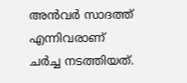അൻവർ സാദത്ത് എന്നിവരാണ് ചർച്ച നടത്തിയത്.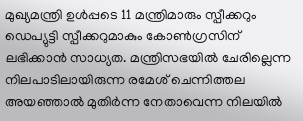മുഖ്യമന്ത്രി ഉൾപ്പടെ 11 മന്ത്രിമാരും സ്പീക്കറും ഡെപ്യുട്ടി സ്പീക്കറുമാകും കോൺഗ്രസിന് ലഭിക്കാൻ സാധ്യത. മന്ത്രിസഭയിൽ ചേരില്ലെന്ന നിലപാടിലായിരുന്ന രമേശ് ചെന്നിത്തല അയഞ്ഞാൽ മുതിർന്ന നേതാവെന്ന നിലയിൽ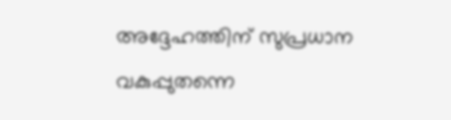അദ്ദേഹത്തിന് സുപ്രധാന വകുപ്പുതന്നെ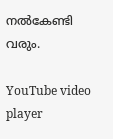നൽകേണ്ടി വരും.

YouTube video player